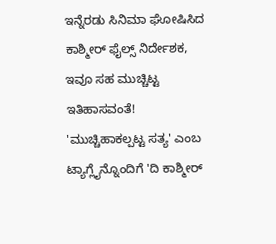ಇನ್ನೆರಡು ಸಿನಿಮಾ ಘೋಷಿಸಿದ ಕಾಶ್ಮೀರ್ ಫೈಲ್ಸ್ ನಿರ್ದೇಶಕ, ಇವೂ ಸಹ ಮುಚ್ಚಿಟ್ಟ ಇತಿಹಾಸವಂತೆ!
'ಮುಚ್ಚಿಹಾಕಲ್ಪಟ್ಟ ಸತ್ಯ' ಎಂಬ ಟ್ಯಾಗ್ಲೈನ್ನೊಂದಿಗೆ 'ದಿ ಕಾಶ್ಮೀರ್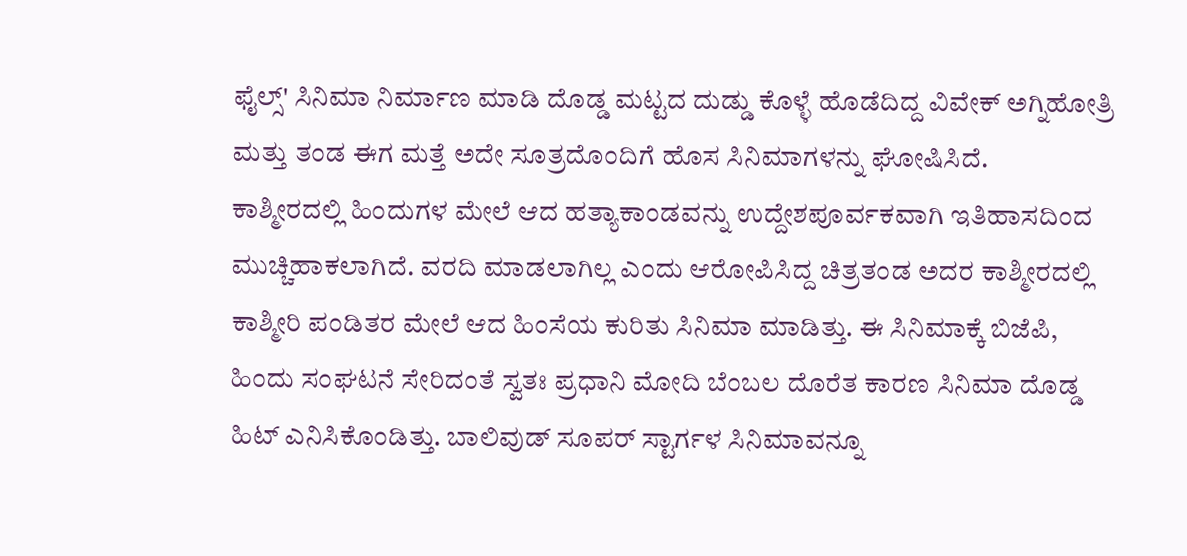ಫೈಲ್ಸ್' ಸಿನಿಮಾ ನಿರ್ಮಾಣ ಮಾಡಿ ದೊಡ್ಡ ಮಟ್ಟದ ದುಡ್ಡು ಕೊಳ್ಳೆ ಹೊಡೆದಿದ್ದ ವಿವೇಕ್ ಅಗ್ನಿಹೋತ್ರಿ ಮತ್ತು ತಂಡ ಈಗ ಮತ್ತೆ ಅದೇ ಸೂತ್ರದೊಂದಿಗೆ ಹೊಸ ಸಿನಿಮಾಗಳನ್ನು ಘೋಷಿಸಿದೆ.
ಕಾಶ್ಮೀರದಲ್ಲಿ ಹಿಂದುಗಳ ಮೇಲೆ ಆದ ಹತ್ಯಾಕಾಂಡವನ್ನು ಉದ್ದೇಶಪೂರ್ವಕವಾಗಿ ಇತಿಹಾಸದಿಂದ ಮುಚ್ಚಿಹಾಕಲಾಗಿದೆ. ವರದಿ ಮಾಡಲಾಗಿಲ್ಲ ಎಂದು ಆರೋಪಿಸಿದ್ದ ಚಿತ್ರತಂಡ ಅದರ ಕಾಶ್ಮೀರದಲ್ಲಿ ಕಾಶ್ಮೀರಿ ಪಂಡಿತರ ಮೇಲೆ ಆದ ಹಿಂಸೆಯ ಕುರಿತು ಸಿನಿಮಾ ಮಾಡಿತ್ತು. ಈ ಸಿನಿಮಾಕ್ಕೆ ಬಿಜೆಪಿ, ಹಿಂದು ಸಂಘಟನೆ ಸೇರಿದಂತೆ ಸ್ವತಃ ಪ್ರಧಾನಿ ಮೋದಿ ಬೆಂಬಲ ದೊರೆತ ಕಾರಣ ಸಿನಿಮಾ ದೊಡ್ಡ ಹಿಟ್ ಎನಿಸಿಕೊಂಡಿತ್ತು. ಬಾಲಿವುಡ್ ಸೂಪರ್ ಸ್ಟಾರ್ಗಳ ಸಿನಿಮಾವನ್ನೂ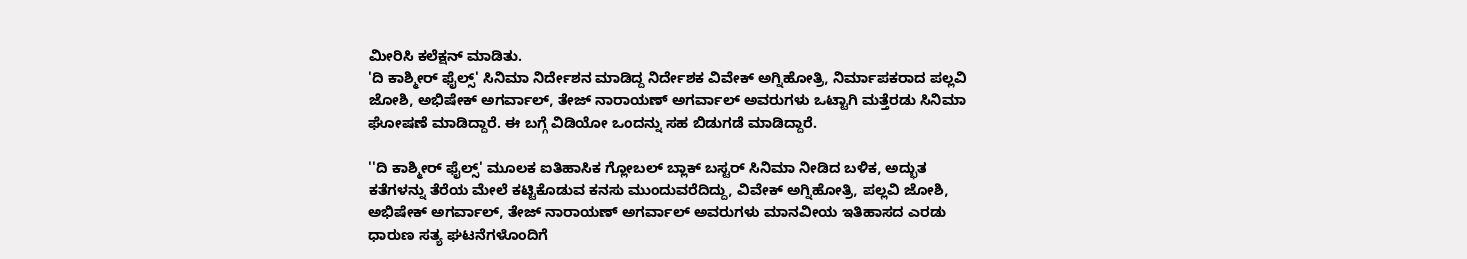ಮೀರಿಸಿ ಕಲೆಕ್ಷನ್ ಮಾಡಿತು.
'ದಿ ಕಾಶ್ಮೀರ್ ಫೈಲ್ಸ್' ಸಿನಿಮಾ ನಿರ್ದೇಶನ ಮಾಡಿದ್ದ ನಿರ್ದೇಶಕ ವಿವೇಕ್ ಅಗ್ನಿಹೋತ್ರಿ, ನಿರ್ಮಾಪಕರಾದ ಪಲ್ಲವಿ ಜೋಶಿ, ಅಭಿಷೇಕ್ ಅಗರ್ವಾಲ್, ತೇಜ್ ನಾರಾಯಣ್ ಅಗರ್ವಾಲ್ ಅವರುಗಳು ಒಟ್ಟಾಗಿ ಮತ್ತೆರಡು ಸಿನಿಮಾ ಘೋಷಣೆ ಮಾಡಿದ್ದಾರೆ. ಈ ಬಗ್ಗೆ ವಿಡಿಯೋ ಒಂದನ್ನು ಸಹ ಬಿಡುಗಡೆ ಮಾಡಿದ್ದಾರೆ.

''ದಿ ಕಾಶ್ಮೀರ್ ಫೈಲ್ಸ್' ಮೂಲಕ ಐತಿಹಾಸಿಕ ಗ್ಲೋಬಲ್ ಬ್ಲಾಕ್ ಬಸ್ಟರ್ ಸಿನಿಮಾ ನೀಡಿದ ಬಳಿಕ, ಅದ್ಭುತ ಕತೆಗಳನ್ನು ತೆರೆಯ ಮೇಲೆ ಕಟ್ಟಿಕೊಡುವ ಕನಸು ಮುಂದುವರೆದಿದ್ದು, ವಿವೇಕ್ ಅಗ್ನಿಹೋತ್ರಿ, ಪಲ್ಲವಿ ಜೋಶಿ, ಅಭಿಷೇಕ್ ಅಗರ್ವಾಲ್, ತೇಜ್ ನಾರಾಯಣ್ ಅಗರ್ವಾಲ್ ಅವರುಗಳು ಮಾನವೀಯ ಇತಿಹಾಸದ ಎರಡು ಧಾರುಣ ಸತ್ಯ ಘಟನೆಗಳೊಂದಿಗೆ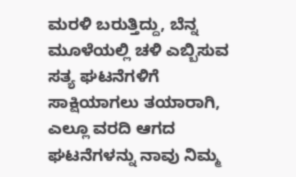ಮರಳಿ ಬರುತ್ತಿದ್ದು, ಬೆನ್ನ ಮೂಳೆಯಲ್ಲಿ ಚಳಿ ಎಬ್ಬಿಸುವ ಸತ್ಯ ಘಟನೆಗಳಿಗೆ ಸಾಕ್ಷಿಯಾಗಲು ತಯಾರಾಗಿ, ಎಲ್ಲೂ ವರದಿ ಆಗದ ಘಟನೆಗಳನ್ನು ನಾವು ನಿಮ್ಮ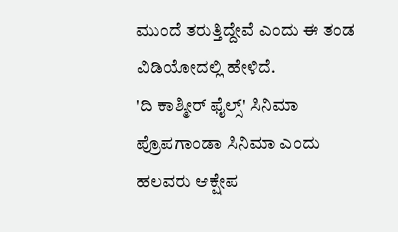ಮುಂದೆ ತರುತ್ತಿದ್ದೇವೆ ಎಂದು ಈ ತಂಡ ವಿಡಿಯೋದಲ್ಲಿ ಹೇಳಿದೆ.
'ದಿ ಕಾಶ್ಮೀರ್ ಫೈಲ್ಸ್' ಸಿನಿಮಾ ಪ್ರೊಪಗಾಂಡಾ ಸಿನಿಮಾ ಎಂದು ಹಲವರು ಆಕ್ಷೇಪ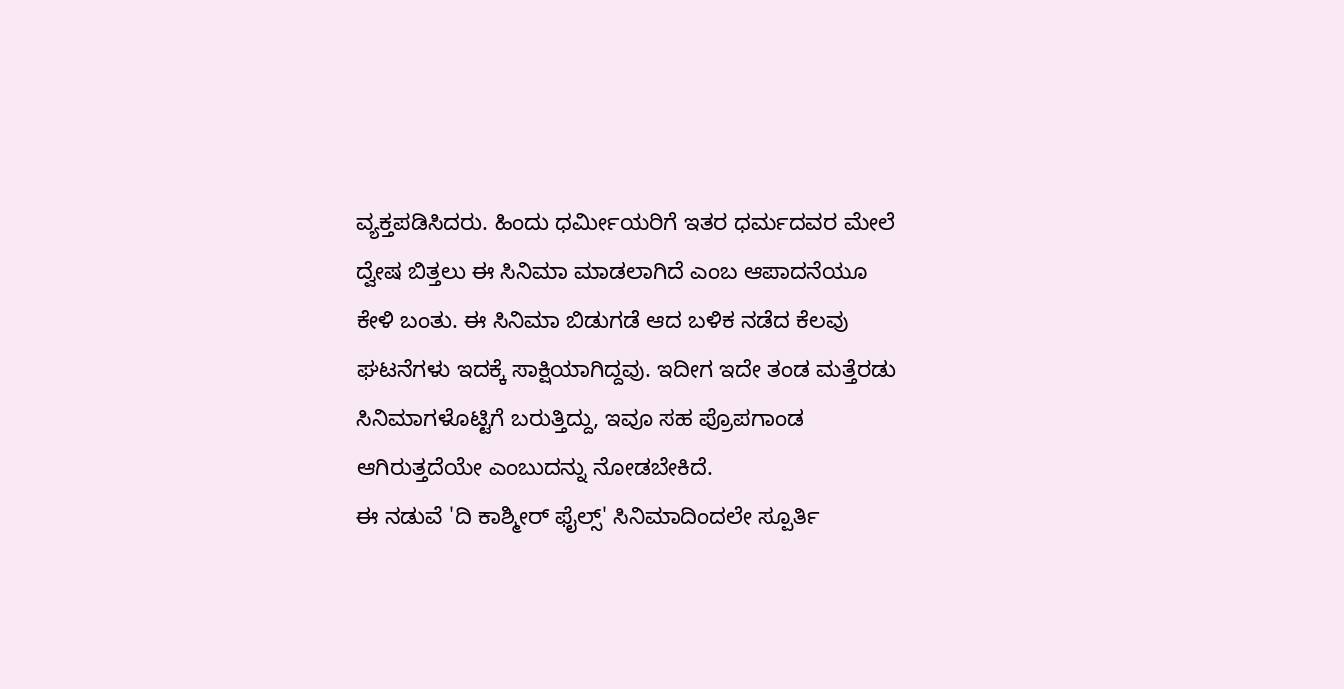ವ್ಯಕ್ತಪಡಿಸಿದರು. ಹಿಂದು ಧರ್ಮೀಯರಿಗೆ ಇತರ ಧರ್ಮದವರ ಮೇಲೆ ದ್ವೇಷ ಬಿತ್ತಲು ಈ ಸಿನಿಮಾ ಮಾಡಲಾಗಿದೆ ಎಂಬ ಆಪಾದನೆಯೂ ಕೇಳಿ ಬಂತು. ಈ ಸಿನಿಮಾ ಬಿಡುಗಡೆ ಆದ ಬಳಿಕ ನಡೆದ ಕೆಲವು ಘಟನೆಗಳು ಇದಕ್ಕೆ ಸಾಕ್ಷಿಯಾಗಿದ್ದವು. ಇದೀಗ ಇದೇ ತಂಡ ಮತ್ತೆರಡು ಸಿನಿಮಾಗಳೊಟ್ಟಿಗೆ ಬರುತ್ತಿದ್ದು, ಇವೂ ಸಹ ಪ್ರೊಪಗಾಂಡ ಆಗಿರುತ್ತದೆಯೇ ಎಂಬುದನ್ನು ನೋಡಬೇಕಿದೆ.
ಈ ನಡುವೆ 'ದಿ ಕಾಶ್ಮೀರ್ ಫೈಲ್ಸ್' ಸಿನಿಮಾದಿಂದಲೇ ಸ್ಪೂರ್ತಿ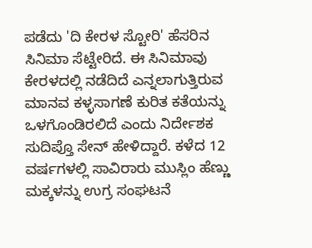ಪಡೆದು 'ದಿ ಕೇರಳ ಸ್ಟೋರಿ' ಹೆಸರಿನ ಸಿನಿಮಾ ಸೆಟ್ಟೇರಿದೆ. ಈ ಸಿನಿಮಾವು ಕೇರಳದಲ್ಲಿ ನಡೆದಿದೆ ಎನ್ನಲಾಗುತ್ತಿರುವ ಮಾನವ ಕಳ್ಳಸಾಗಣೆ ಕುರಿತ ಕತೆಯನ್ನು ಒಳಗೊಂಡಿರಲಿದೆ ಎಂದು ನಿರ್ದೇಶಕ ಸುದಿಪ್ತೊ ಸೇನ್ ಹೇಳಿದ್ದಾರೆ. ಕಳೆದ 12 ವರ್ಷಗಳಲ್ಲಿ ಸಾವಿರಾರು ಮುಸ್ಲಿಂ ಹೆಣ್ಣು ಮಕ್ಕಳನ್ನು ಉಗ್ರ ಸಂಘಟನೆ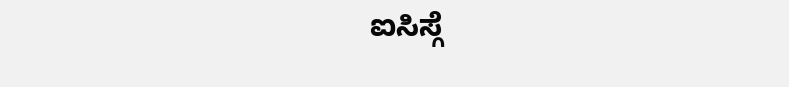ಐಸಿಸ್ಗೆ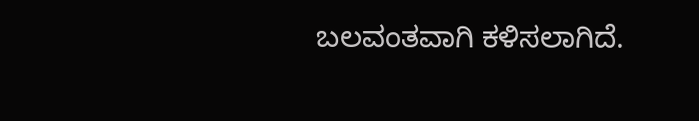ಬಲವಂತವಾಗಿ ಕಳಿಸಲಾಗಿದೆ.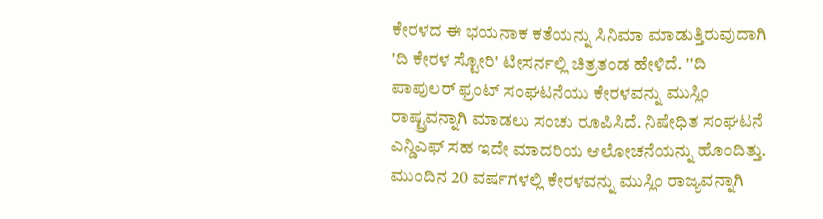ಕೇರಳದ ಈ ಭಯನಾಕ ಕತೆಯನ್ನು ಸಿನಿಮಾ ಮಾಡುತ್ತಿರುವುದಾಗಿ 'ದಿ ಕೇರಳ ಸ್ಟೋರಿ' ಟೀಸರ್ನಲ್ಲಿ ಚಿತ್ರತಂಡ ಹೇಳಿದೆ. ''ದಿ ಪಾಪುಲರ್ ಫ್ರಂಟ್ ಸಂಘಟನೆಯು ಕೇರಳವನ್ನು ಮುಸ್ಲಿಂ ರಾಷ್ಟ್ರವನ್ನಾಗಿ ಮಾಡಲು ಸಂಚು ರೂಪಿಸಿದೆ. ನಿಷೇಧಿತ ಸಂಘಟನೆ ಎನ್ಡಿಎಫ್ ಸಹ ಇದೇ ಮಾದರಿಯ ಆಲೋಚನೆಯನ್ನು ಹೊಂದಿತ್ತು. ಮುಂದಿನ 20 ವರ್ಷಗಳಲ್ಲಿ ಕೇರಳವನ್ನು ಮುಸ್ಲಿಂ ರಾಜ್ಯವನ್ನಾಗಿ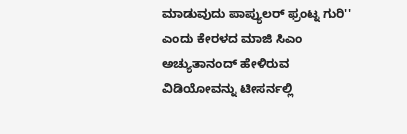ಮಾಡುವುದು ಪಾಪ್ಯುಲರ್ ಫ್ರಂಟ್ನ ಗುರಿ'' ಎಂದು ಕೇರಳದ ಮಾಜಿ ಸಿಎಂ ಅಚ್ಯುತಾನಂದ್ ಹೇಳಿರುವ ವಿಡಿಯೋವನ್ನು ಟೀಸರ್ನಲ್ಲಿ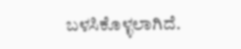ಬಳಸಿಕೊಳ್ಳಲಾಗಿದೆ.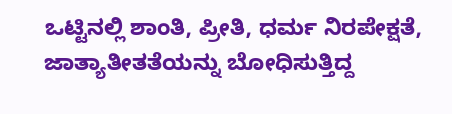ಒಟ್ಟಿನಲ್ಲಿ ಶಾಂತಿ, ಪ್ರೀತಿ, ಧರ್ಮ ನಿರಪೇಕ್ಷತೆ, ಜಾತ್ಯಾತೀತತೆಯನ್ನು ಬೋಧಿಸುತ್ತಿದ್ದ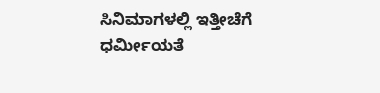ಸಿನಿಮಾಗಳಲ್ಲಿ ಇತ್ತೀಚೆಗೆ ಧರ್ಮೀಯತೆ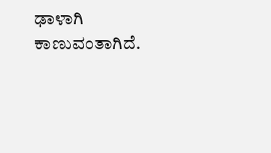ಢಾಳಾಗಿ ಕಾಣುವಂತಾಗಿದೆ.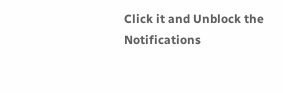Click it and Unblock the Notifications